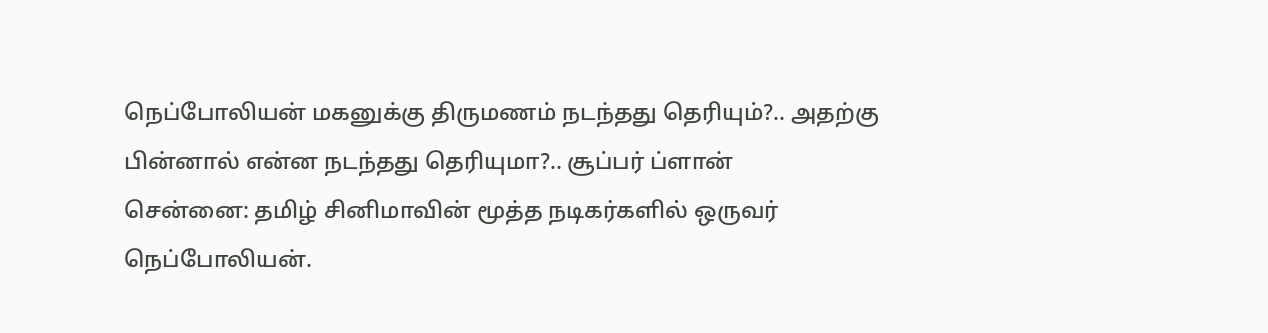நெப்போலியன் மகனுக்கு திருமணம் நடந்தது தெரியும்?.. அதற்கு பின்னால் என்ன நடந்தது தெரியுமா?.. சூப்பர் ப்ளான்
சென்னை: தமிழ் சினிமாவின் மூத்த நடிகர்களில் ஒருவர் நெப்போலியன்.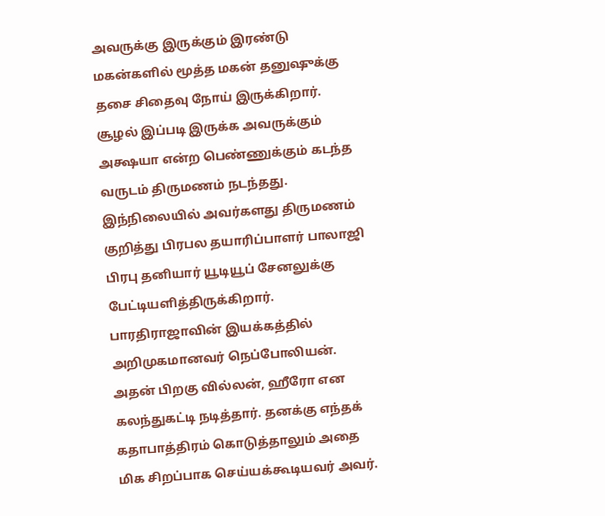அவருக்கு இருக்கும் இரண்டு மகன்களில் மூத்த மகன் தனுஷுக்கு தசை சிதைவு நோய் இருக்கிறார். சூழல் இப்படி இருக்க அவருக்கும் அக்ஷயா என்ற பெண்ணுக்கும் கடந்த வருடம் திருமணம் நடந்தது. இந்நிலையில் அவர்களது திருமணம் குறித்து பிரபல தயாரிப்பாளர் பாலாஜி பிரபு தனியார் யூடியூப் சேனலுக்கு பேட்டியளித்திருக்கிறார்.
பாரதிராஜாவின் இயக்கத்தில் அறிமுகமானவர் நெப்போலியன். அதன் பிறகு வில்லன், ஹீரோ என கலந்துகட்டி நடித்தார். தனக்கு எந்தக் கதாபாத்திரம் கொடுத்தாலும் அதை மிக சிறப்பாக செய்யக்கூடியவர் அவர்.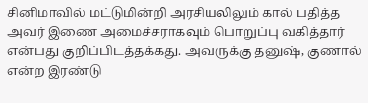சினிமாவில் மட்டுமின்றி அரசியலிலும் கால் பதித்த அவர் இணை அமைச்சராகவும் பொறுப்பு வகித்தார் என்பது குறிப்பிடத்தக்கது. அவருக்கு தனுஷ், குணால் என்ற இரண்டு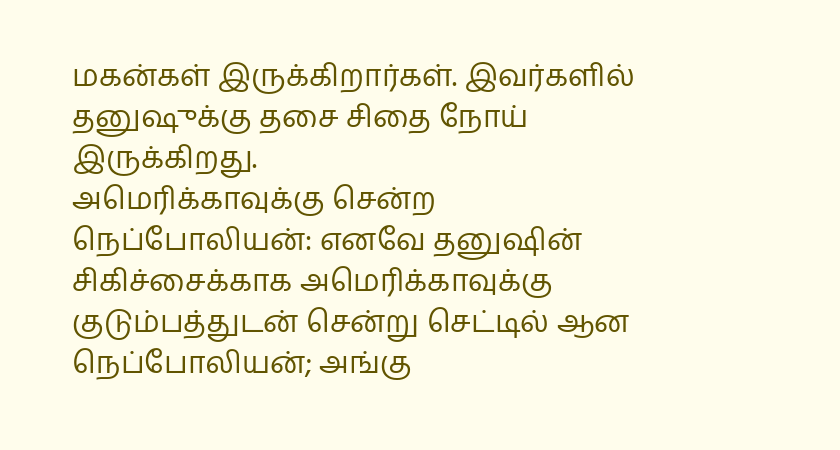மகன்கள் இருக்கிறார்கள். இவர்களில் தனுஷுக்கு தசை சிதை நோய் இருக்கிறது.
அமெரிக்காவுக்கு சென்ற நெப்போலியன்: எனவே தனுஷின் சிகிச்சைக்காக அமெரிக்காவுக்கு குடும்பத்துடன் சென்று செட்டில் ஆன நெப்போலியன்; அங்கு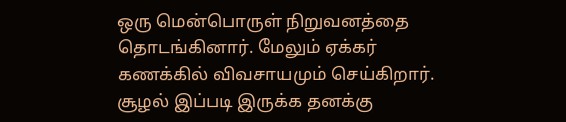ஒரு மென்பொருள் நிறுவனத்தை தொடங்கினார். மேலும் ஏக்கர் கணக்கில் விவசாயமும் செய்கிறார். சூழல் இப்படி இருக்க தனக்கு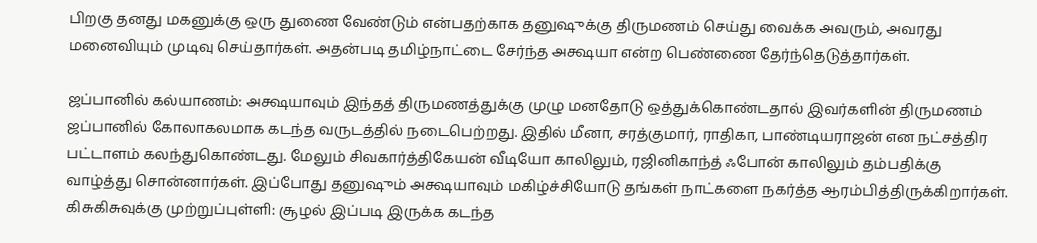பிறகு தனது மகனுக்கு ஒரு துணை வேண்டும் என்பதற்காக தனுஷுக்கு திருமணம் செய்து வைக்க அவரும், அவரது மனைவியும் முடிவு செய்தார்கள். அதன்படி தமிழ்நாட்டை சேர்ந்த அக்ஷயா என்ற பெண்ணை தேர்ந்தெடுத்தார்கள்.

ஜப்பானில் கல்யாணம்: அக்ஷயாவும் இந்தத் திருமணத்துக்கு முழு மனதோடு ஒத்துக்கொண்டதால் இவர்களின் திருமணம் ஜப்பானில் கோலாகலமாக கடந்த வருடத்தில் நடைபெற்றது. இதில் மீனா, சரத்குமார், ராதிகா, பாண்டியராஜன் என நட்சத்திர பட்டாளம் கலந்துகொண்டது. மேலும் சிவகார்த்திகேயன் வீடியோ காலிலும், ரஜினிகாந்த் ஃபோன் காலிலும் தம்பதிக்கு வாழ்த்து சொன்னார்கள். இப்போது தனுஷும் அக்ஷயாவும் மகிழ்ச்சியோடு தங்கள் நாட்களை நகர்த்த ஆரம்பித்திருக்கிறார்கள்.
கிசுகிசுவுக்கு முற்றுப்புள்ளி: சூழல் இப்படி இருக்க கடந்த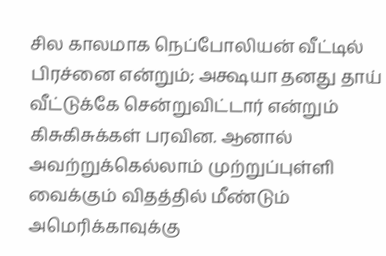சில காலமாக நெப்போலியன் வீட்டில் பிரச்னை என்றும்; அக்ஷயா தனது தாய் வீட்டுக்கே சென்றுவிட்டார் என்றும் கிசுகிசுக்கள் பரவின. ஆனால் அவற்றுக்கெல்லாம் முற்றுப்புள்ளி வைக்கும் விதத்தில் மீண்டும் அமெரிக்காவுக்கு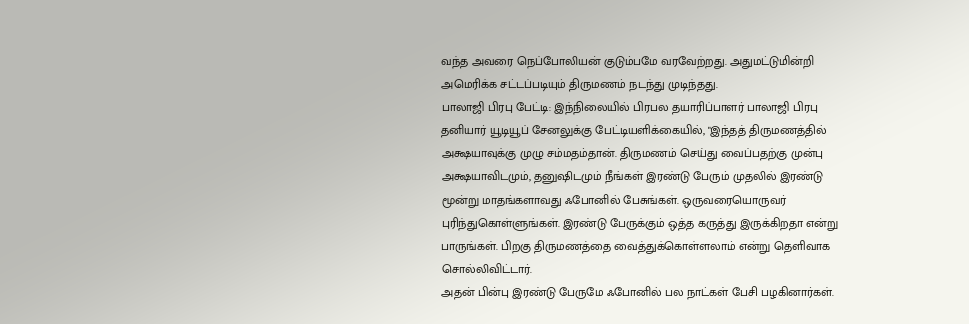வந்த அவரை நெப்போலியன் குடும்பமே வரவேற்றது. அதுமட்டுமின்றி அமெரிக்க சட்டப்படியும் திருமணம் நடந்து முடிந்தது.
பாலாஜி பிரபு பேட்டி: இந்நிலையில் பிரபல தயாரிப்பாளர் பாலாஜி பிரபு தனியார் யூடியூப் சேனலுக்கு பேட்டியளிக்கையில், "இந்தத் திருமணத்தில் அக்ஷயாவுக்கு முழு சம்மதம்தான். திருமணம் செய்து வைப்பதற்கு முன்பு அக்ஷயாவிடமும், தனுஷிடமும் நீங்கள் இரண்டு பேரும் முதலில் இரண்டு மூன்று மாதங்களாவது ஃபோனில் பேசுங்கள். ஒருவரையொருவர் புரிந்துகொள்ளுங்கள். இரண்டு பேருக்கும் ஒத்த கருத்து இருக்கிறதா என்று பாருங்கள். பிறகு திருமணத்தை வைத்துக்கொள்ளலாம் என்று தெளிவாக சொல்லிவிட்டார்.
அதன் பின்பு இரண்டு பேருமே ஃபோனில் பல நாட்கள் பேசி பழகினார்கள்.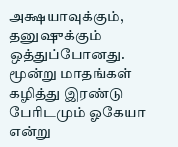அக்ஷயாவுக்கும், தனுஷுக்கும் ஒத்துப்போனது. மூன்று மாதங்கள் கழித்து இரண்டு பேரிடமும் ஓகேயா என்று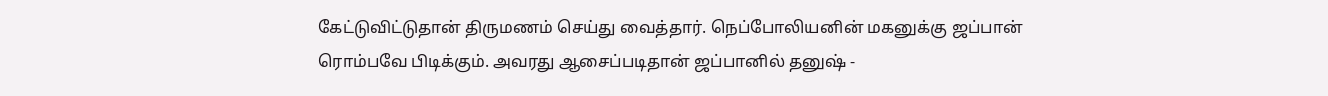கேட்டுவிட்டுதான் திருமணம் செய்து வைத்தார். நெப்போலியனின் மகனுக்கு ஜப்பான் ரொம்பவே பிடிக்கும். அவரது ஆசைப்படிதான் ஜப்பானில் தனுஷ் -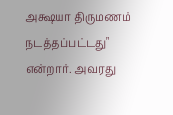அக்ஷயா திருமணம் நடத்தப்பட்டது" என்றார். அவரது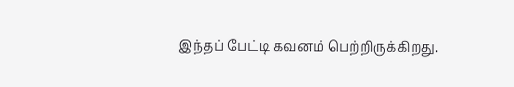இந்தப் பேட்டி கவனம் பெற்றிருக்கிறது.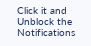Click it and Unblock the Notifications